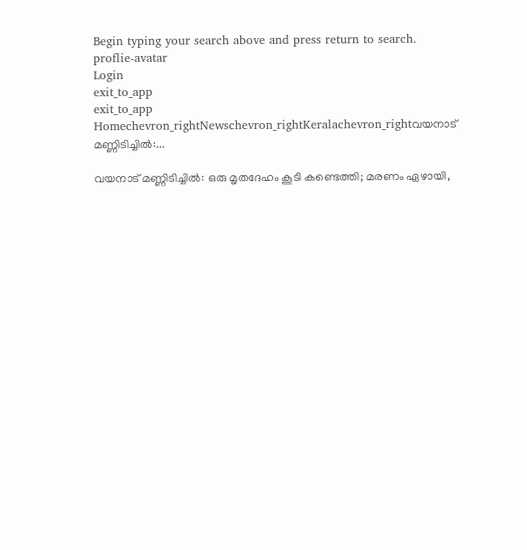Begin typing your search above and press return to search.
proflie-avatar
Login
exit_to_app
exit_to_app
Homechevron_rightNewschevron_rightKeralachevron_rightവയനാട് മണ്ണിടിച്ചിൽ:...

വയനാട് മണ്ണിടിച്ചിൽ: ഒരു മൃതദേഹം കൂടി കണ്ടെത്തി; മരണം ഏഴായി,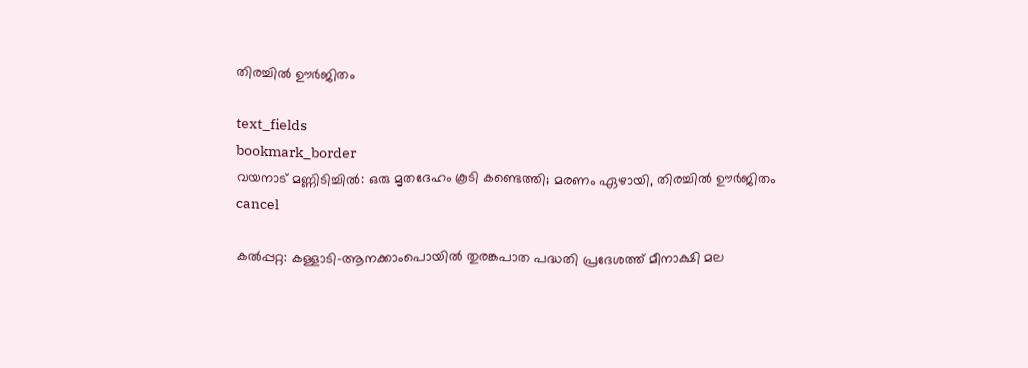തിരച്ചിൽ ഊർജിതം

text_fields
bookmark_border
വയനാട് മണ്ണിടിച്ചിൽ: ഒരു മൃതദേഹം കൂടി കണ്ടെത്തി; മരണം ഏഴായി, തിരച്ചിൽ ഊർജിതം
cancel

കൽപ്പറ്റ: കള്ളാടി-ആനക്കാംപൊയിൽ തുരങ്കപാത പദ്ധതി പ്രദേശത്ത് മീനാക്ഷി മല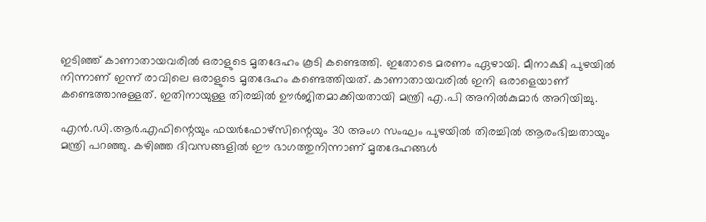ഇടിഞ്ഞ് കാണാതായവരിൽ ഒരാളുടെ മൃതദേഹം കൂടി കണ്ടെത്തി. ഇതോടെ മരണം ഏഴായി. മീനാക്ഷി പുഴയിൽ നിന്നാണ് ഇന്ന് രാവിലെ ഒരാളുടെ മൃതദേഹം കണ്ടെത്തിയത്. കാണാതായവരിൽ ഇനി ഒരാളെയാണ് കണ്ടെത്താനുള്ളത്. ഇതിനായുള്ള തിരച്ചിൽ ഊർജിതമാക്കിയതായി മന്ത്രി എ.പി അനിൽകുമാർ അറിയിച്ചു.

എൻ.ഡി.ആർ.എഫിന്റെയും ഫയർഫോഴ്സിന്റെയും 30 അംഗ സംഘം പുഴയിൽ തിരച്ചിൽ ആരംഭിച്ചതായും മന്ത്രി പറഞ്ഞു. കഴിഞ്ഞ ദിവസങ്ങളിൽ ഈ ഭാഗത്തുനിന്നാണ് മൃതദേഹങ്ങൾ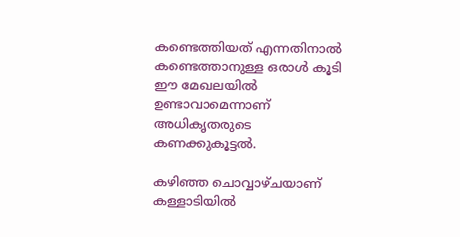കണ്ടെത്തിയത് എന്നതിനാൽ കണ്ടെത്താനുള്ള ഒരാൾ കൂടി ഈ മേഖലയിൽ ഉണ്ടാവാമെന്നാണ് അധികൃതരുടെ കണക്കുകൂട്ടൽ.

കഴിഞ്ഞ ചൊവ്വാഴ്ചയാണ് കള്ളാടിയിൽ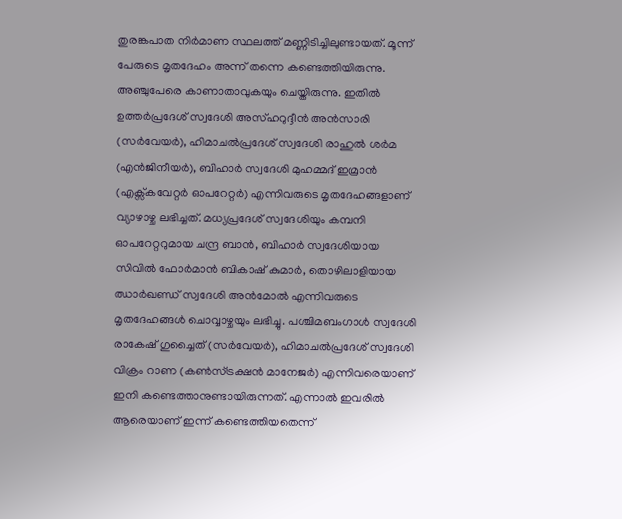തുരങ്കപാത നിർമാണ സ്ഥലത്ത് മണ്ണിടിച്ചിലുണ്ടായത്. മൂന്ന് പേരുടെ മൃതദേഹം അന്ന് തന്നെ കണ്ടെത്തിയിരുന്നു. അഞ്ചുപേരെ കാണാതാവുകയും ചെയ്തിരുന്നു. ഇതിൽ ഉത്തർപ്രദേശ് സ്വദേശി അസ്ഹറുദ്ദീൻ അൻസാരി (സർവേയർ), ഹിമാചൽപ്രദേശ് സ്വദേശി രാഹുൽ ശർമ (എൻജിനീയർ), ബിഹാർ സ്വദേശി മുഹമ്മദ് ഇമ്രാൻ (എക്സ്‌കവേറ്റർ ഓപറേറ്റർ) എന്നിവരുടെ മൃതദേഹങ്ങളാണ് വ്യാഴാഴ്ച ലഭിച്ചത്. മധ്യപ്രദേശ് സ്വദേശിയും കമ്പനി ഓപറേറ്ററുമായ ചന്ദ്ര ബാൻ, ബിഹാർ സ്വദേശിയായ സിവിൽ ഫോർമാൻ ബികാഷ് കുമാർ, തൊഴിലാളിയായ ഝാർഖണ്ഡ് സ്വദേശി അൻമോൽ എന്നിവരുടെ മൃതദേഹങ്ങൾ ചൊവ്വാഴ്ചയും ലഭിച്ചു. പശ്ചിമബംഗാൾ സ്വദേശി രാകേഷ് ഗുച്ചൈത് (സർവേയർ), ഹിമാചൽപ്രദേശ് സ്വദേശി വിക്രം റാണ (കൺസ്ട്രക്ഷൻ മാനേജർ) എന്നിവരെയാണ് ഇനി കണ്ടെത്താനുണ്ടായിരുന്നത്. എന്നാൽ ഇവരിൽ ആരെയാണ് ഇന്ന് കണ്ടെത്തിയതെന്ന്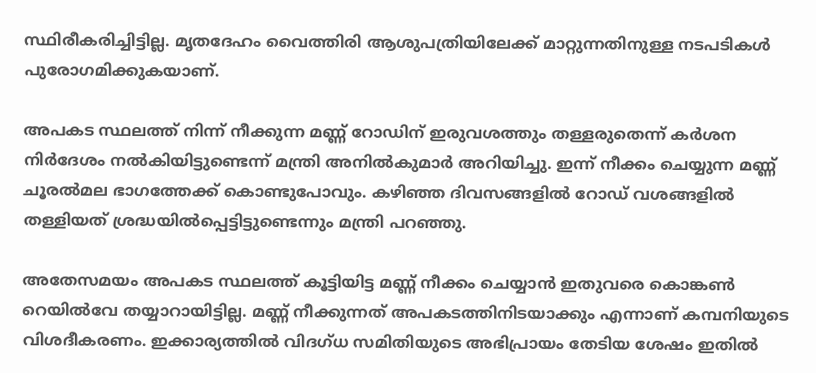സ്ഥിരീകരിച്ചിട്ടില്ല. മൃതദേഹം വൈത്തിരി ആശുപത്രിയിലേക്ക് മാറ്റുന്നതിനുള്ള നടപടികൾ പുരോഗമിക്കുകയാണ്.

അപകട സ്ഥലത്ത് നിന്ന് നീക്കുന്ന മണ്ണ് റോഡിന് ഇരുവശത്തും തള്ളരുതെന്ന് കർശന നിർദേശം നൽകിയിട്ടുണ്ടെന്ന് മന്ത്രി അനിൽകുമാർ അറിയിച്ചു. ഇന്ന് നീക്കം ചെയ്യുന്ന മണ്ണ് ചൂരൽമല ഭാഗത്തേക്ക് കൊണ്ടുപോവും. കഴിഞ്ഞ ദിവസങ്ങളിൽ റോഡ് വശങ്ങളിൽ തള്ളിയത് ശ്രദ്ധയിൽപ്പെട്ടിട്ടുണ്ടെന്നും മന്ത്രി പറഞ്ഞു.

അതേസമയം അപകട സ്ഥലത്ത് കൂട്ടിയിട്ട മണ്ണ് നീക്കം ചെയ്യാൻ ഇതുവരെ കൊങ്കൺ റെയിൽവേ തയ്യാറായിട്ടില്ല. മണ്ണ് നീക്കുന്നത് അപകടത്തിനിടയാക്കും എന്നാണ് കമ്പനിയുടെ വിശദീകരണം. ഇക്കാര്യത്തിൽ വിദഗ്ധ സമിതിയുടെ അഭിപ്രായം തേടിയ ശേഷം ഇതിൽ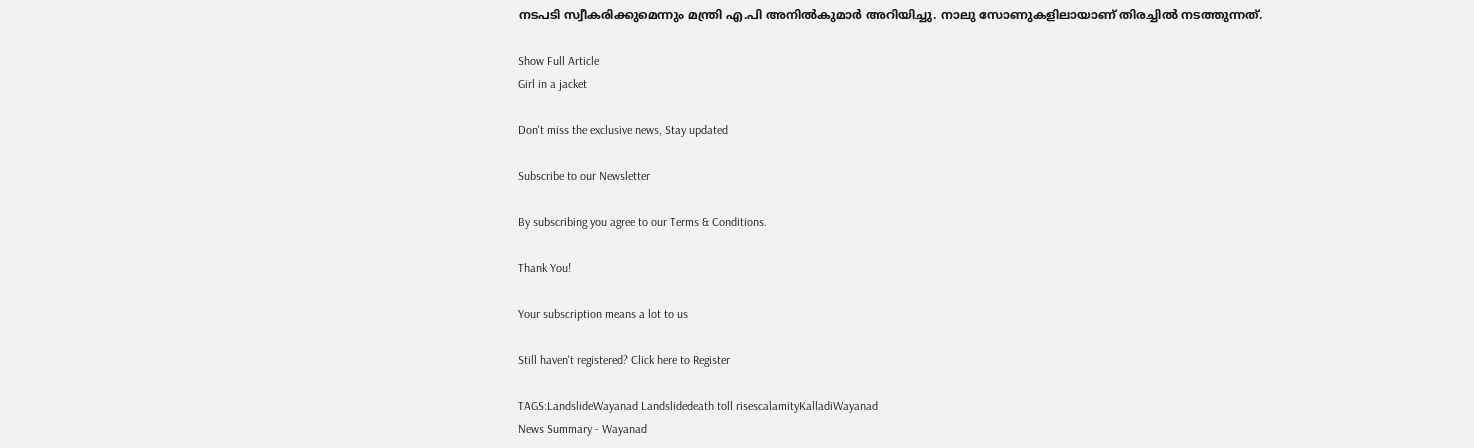നടപടി സ്വീകരിക്കുമെന്നും മന്ത്രി എ.പി അനിൽകുമാർ അറിയിച്ചു. നാലു സോണുകളിലായാണ് തിരച്ചിൽ നടത്തുന്നത്.

Show Full Article
Girl in a jacket

Don't miss the exclusive news, Stay updated

Subscribe to our Newsletter

By subscribing you agree to our Terms & Conditions.

Thank You!

Your subscription means a lot to us

Still haven't registered? Click here to Register

TAGS:LandslideWayanad Landslidedeath toll risescalamityKalladiWayanad
News Summary - Wayanad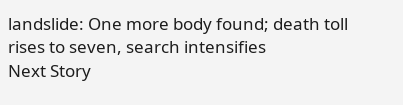landslide: One more body found; death toll rises to seven, search intensifies
Next Story